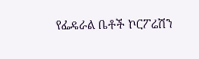የፌዴራል ቤቶች ኮርፖሬሽን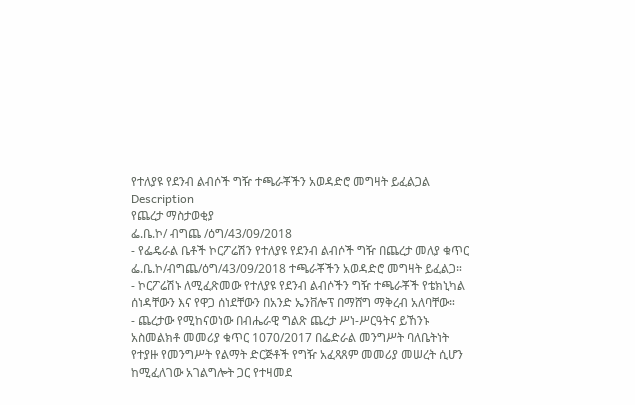የተለያዩ የደንብ ልብሶች ግዥ ተጫራቾችን አወዳድሮ መግዛት ይፈልጋል
Description
የጨረታ ማስታወቂያ
ፌ.ቤ.ኮ/ ብግጨ /ዕግ/43/09/2018
- የፌዴራል ቤቶች ኮርፖሬሽን የተለያዩ የደንብ ልብሶች ግዥ በጨረታ መለያ ቁጥር ፌ.ቤ.ኮ/ብግጨ/ዕግ/43/09/2018 ተጫራቾችን አወዳድሮ መግዛት ይፈልጋ።
- ኮርፖሬሽኑ ለሚፈጽመው የተለያዩ የደንብ ልብሶችን ግዥ ተጫራቾች የቴክኒካል ሰነዳቸውን እና የዋጋ ሰነደቸውን በአንድ ኤንቨሎፕ በማሸግ ማቅረብ አለባቸው።
- ጨረታው የሚከናወነው በብሔራዊ ግልጽ ጨረታ ሥነ-ሥርዓትና ይኸንኑ አስመልክቶ መመሪያ ቁጥር 1070/2017 በፌድራል መንግሥት ባለቤትነት የተያዙ የመንግሥት የልማት ድርጅቶች የግዥ አፈጻጸም መመሪያ መሠረት ሲሆን ከሚፈለገው አገልግሎት ጋር የተዛመደ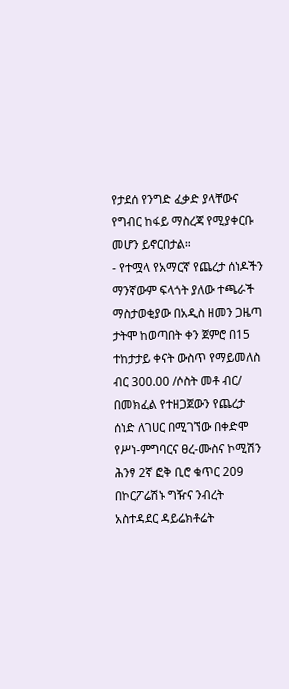የታደሰ የንግድ ፈቃድ ያላቸውና የግብር ከፋይ ማስረጃ የሚያቀርቡ መሆን ይኖርበታል።
- የተሟላ የአማርኛ የጨረታ ሰነዶችን ማንኛውም ፍላጎት ያለው ተጫራች ማስታወቂያው በአዲስ ዘመን ጋዜጣ ታትሞ ከወጣበት ቀን ጀምሮ በ15 ተከታታይ ቀናት ውስጥ የማይመለስ ብር 300.00 /ሶስት መቶ ብር/ በመክፈል የተዘጋጀውን የጨረታ ሰነድ ለገሀር በሚገኘው በቀድሞ የሥነ-ምግባርና ፀረ-ሙስና ኮሚሽን ሕንፃ 2ኛ ፎቅ ቢሮ ቁጥር 209 በኮርፖሬሽኑ ግዥና ንብረት አስተዳደር ዳይሬክቶሬት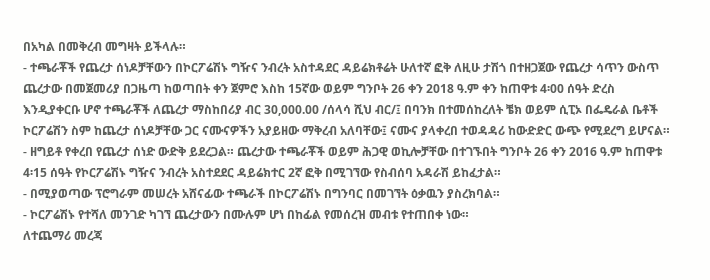በአካል በመቅረብ መግዛት ይችላሉ።
- ተጫራቾች የጨረታ ሰነዶቻቸውን በኮርፖሬሽኑ ግዥና ንብረት አስተዳደር ዳይሬክቶሬት ሁለተኛ ፎቅ ለዚሁ ታሽጎ በተዘጋጀው የጨረታ ሳጥን ውስጥ ጨረታው በመጀመሪያ በጋዜጣ ከወጣበት ቀን ጀምሮ እስከ 15ኛው ወይም ግንቦት 26 ቀን 2018 ዓ.ም ቀን ከጠዋቱ 4፡00 ሰዓት ድረስ እንዲያቀርቡ ሆኖ ተጫራቾች ለጨረታ ማስከበሪያ ብር 30,000.00 /ሰላሳ ሺህ ብር/፤ በባንክ በተመሰከረለት ቼክ ወይም ሲፒኦ በፌዴራል ቤቶች ኮርፖሬሽን ስም ከጨረታ ሰነዶቻቸው ጋር ናሙናዎችን አያይዘው ማቅረብ አለባቸው፤ ናሙና ያላቀረበ ተወዳዳሪ ከውድድር ውጭ የሚደረግ ይሆናል።
- ዘግይቶ የቀረበ የጨረታ ሰነድ ውድቅ ይደረጋል። ጨረታው ተጫራቾች ወይም ሕጋዊ ወኪሎቻቸው በተገኙበት ግንቦት 26 ቀን 2016 ዓ.ም ከጠዋቱ 4፡15 ሰዓት የኮርፖሬሽኑ ግዥና ንብረት አስተደደር ዳይሬክተር 2ኛ ፎቅ በሚገኘው የስብሰባ አዳራሽ ይከፈታል።
- በሚያወጣው ፕሮግራም መሠረት አሸናፊው ተጫራች በኮርፖሬሽኑ በግንባር በመገኘት ዕቃዉን ያስረክባል።
- ኮርፖሬሽኑ የተሻለ መንገድ ካገኘ ጨረታውን በሙሉም ሆነ በከፊል የመሰረዝ መብቱ የተጠበቀ ነው።
ለተጨማሪ መረጃ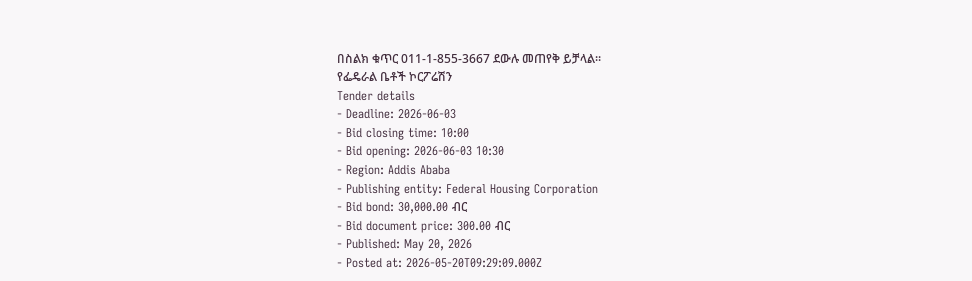በስልክ ቁጥር 011-1-855-3667 ደውሉ መጠየቅ ይቻላል።
የፌዴራል ቤቶች ኮርፖሬሽን
Tender details
- Deadline: 2026-06-03
- Bid closing time: 10:00
- Bid opening: 2026-06-03 10:30
- Region: Addis Ababa
- Publishing entity: Federal Housing Corporation
- Bid bond: 30,000.00 ብር
- Bid document price: 300.00 ብር
- Published: May 20, 2026
- Posted at: 2026-05-20T09:29:09.000Z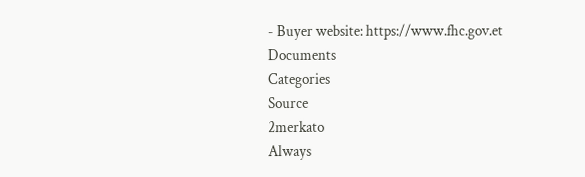- Buyer website: https://www.fhc.gov.et
Documents
Categories
Source
2merkato
Always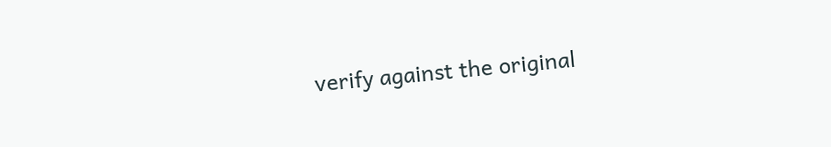verify against the original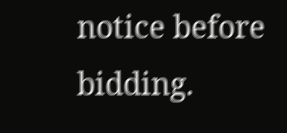notice before bidding.